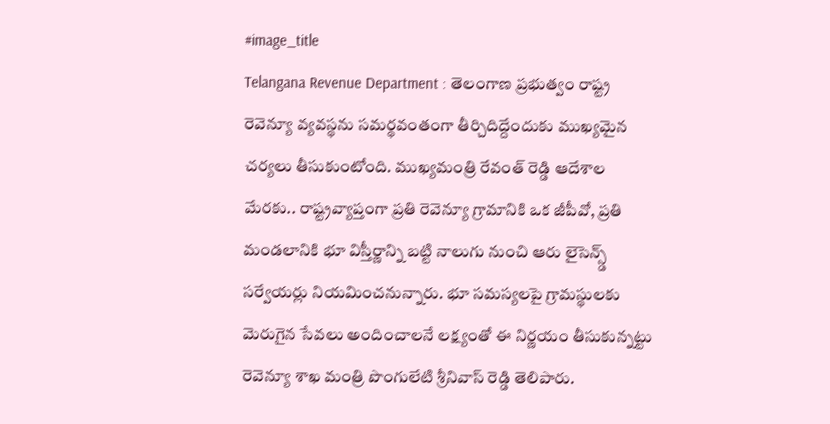#image_title
Telangana Revenue Department : తెలంగాణ ప్రభుత్వం రాష్ట్ర రెవెన్యూ వ్యవస్థను సమర్థవంతంగా తీర్చిదిద్దేందుకు ముఖ్యమైన చర్యలు తీసుకుంటోంది. ముఖ్యమంత్రి రేవంత్ రెడ్డి ఆదేశాల మేరకు.. రాష్ట్రవ్యాప్తంగా ప్రతి రెవెన్యూ గ్రామానికి ఒక జీపీవో, ప్రతి మండలానికి భూ విస్తీర్ణాన్ని బట్టి నాలుగు నుంచి ఆరు లైసెన్స్డ్ సర్వేయర్లు నియమించనున్నారు. భూ సమస్యలపై గ్రామస్థులకు మెరుగైన సేవలు అందించాలనే లక్ష్యంతో ఈ నిర్ణయం తీసుకున్నట్టు రెవెన్యూ శాఖ మంత్రి పొంగులేటి శ్రీనివాస్ రెడ్డి తెలిపారు.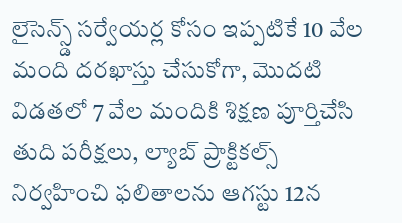లైసెన్స్డ్ సర్వేయర్ల కోసం ఇప్పటికే 10 వేల మంది దరఖాస్తు చేసుకోగా, మొదటి విడతలో 7 వేల మందికి శిక్షణ పూర్తిచేసి తుది పరీక్షలు, ల్యాబ్ ప్రాక్టికల్స్ నిర్వహించి ఫలితాలను ఆగస్టు 12న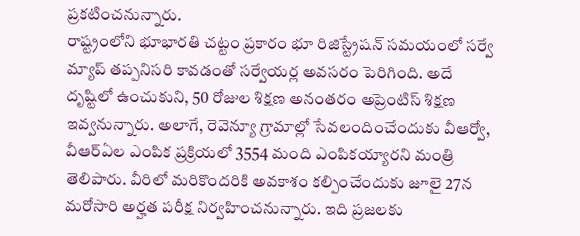ప్రకటించనున్నారు.
రాష్ట్రంలోని భూభారతి చట్టం ప్రకారం భూ రిజిస్ట్రేషన్ సమయంలో సర్వే మ్యాప్ తప్పనిసరి కావడంతో సర్వేయర్ల అవసరం పెరిగింది. అదే దృష్టిలో ఉంచుకుని, 50 రోజుల శిక్షణ అనంతరం అప్రెంటిస్ శిక్షణ ఇవ్వనున్నారు. అలాగే, రెవెన్యూ గ్రామాల్లో సేవలందించేందుకు వీఆర్వో, వీఆర్ఏల ఎంపిక ప్రక్రియలో 3554 మంది ఎంపికయ్యారని మంత్రి తెలిపారు. వీరిలో మరికొందరికి అవకాశం కల్పించేందుకు జూలై 27న మరోసారి అర్హత పరీక్ష నిర్వహించనున్నారు. ఇది ప్రజలకు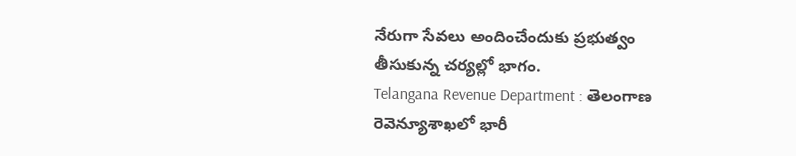నేరుగా సేవలు అందించేందుకు ప్రభుత్వం తీసుకున్న చర్యల్లో భాగం.
Telangana Revenue Department : తెలంగాణ రెవెన్యూశాఖలో భారీ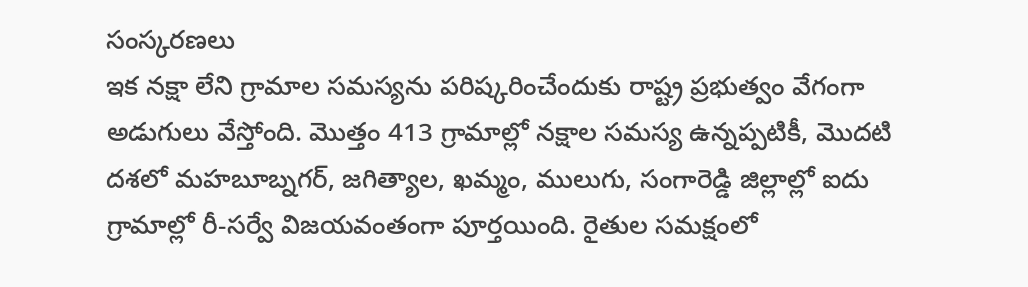సంస్కరణలు
ఇక నక్షా లేని గ్రామాల సమస్యను పరిష్కరించేందుకు రాష్ట్ర ప్రభుత్వం వేగంగా అడుగులు వేస్తోంది. మొత్తం 413 గ్రామాల్లో నక్షాల సమస్య ఉన్నప్పటికీ, మొదటి దశలో మహబూబ్నగర్, జగిత్యాల, ఖమ్మం, ములుగు, సంగారెడ్డి జిల్లాల్లో ఐదు గ్రామాల్లో రీ-సర్వే విజయవంతంగా పూర్తయింది. రైతుల సమక్షంలో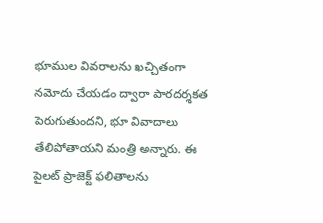భూముల వివరాలను ఖచ్చితంగా నమోదు చేయడం ద్వారా పారదర్శకత పెరుగుతుందని, భూ వివాదాలు తేలిపోతాయని మంత్రి అన్నారు. ఈ పైలట్ ప్రాజెక్ట్ ఫలితాలను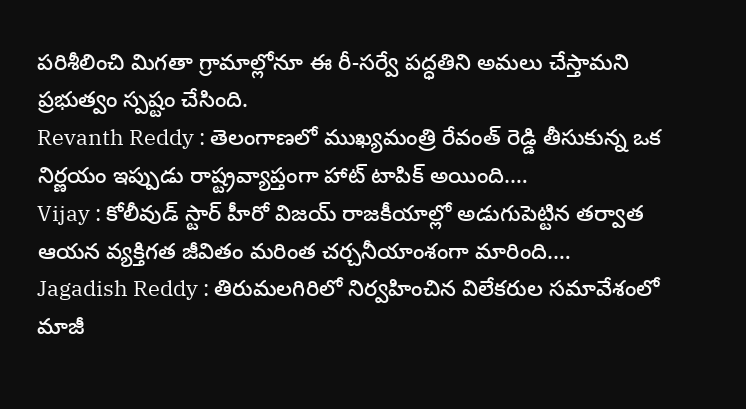పరిశీలించి మిగతా గ్రామాల్లోనూ ఈ రీ-సర్వే పద్ధతిని అమలు చేస్తామని ప్రభుత్వం స్పష్టం చేసింది.
Revanth Reddy : తెలంగాణలో ముఖ్యమంత్రి రేవంత్ రెడ్డి తీసుకున్న ఒక నిర్ణయం ఇప్పుడు రాష్ట్రవ్యాప్తంగా హాట్ టాపిక్ అయింది.…
Vijay : కోలీవుడ్ స్టార్ హీరో విజయ్ రాజకీయాల్లో అడుగుపెట్టిన తర్వాత ఆయన వ్యక్తిగత జీవితం మరింత చర్చనీయాంశంగా మారింది.…
Jagadish Reddy : తిరుమలగిరిలో నిర్వహించిన విలేకరుల సమావేశంలో మాజీ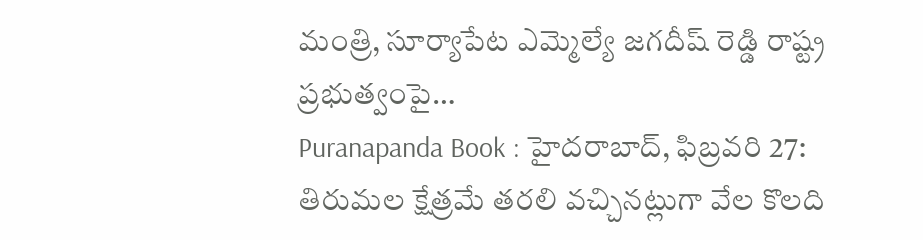మంత్రి, సూర్యాపేట ఎమ్మెల్యే జగదీష్ రెడ్డి రాష్ట్ర ప్రభుత్వంపై…
Puranapanda Book : హైదరాబాద్, ఫిబ్రవరి 27: తిరుమల క్షేత్రమే తరలి వచ్చినట్లుగా వేల కొలది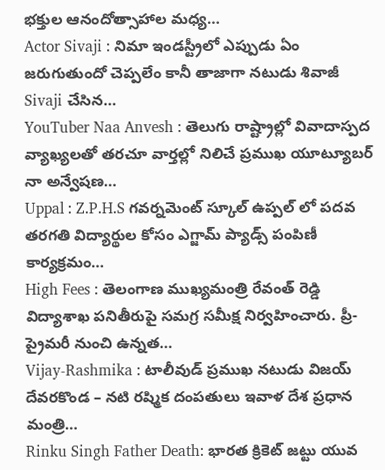భక్తుల ఆనందోత్సాహాల మధ్య…
Actor Sivaji : నిమా ఇండస్ట్రీలో ఎప్పుడు ఏం జరుగుతుందో చెప్పలేం కానీ తాజాగా నటుడు శివాజీ Sivaji చేసిన…
YouTuber Naa Anvesh : తెలుగు రాష్ట్రాల్లో వివాదాస్పద వ్యాఖ్యలతో తరచూ వార్తల్లో నిలిచే ప్రముఖ యూట్యూబర్ నా అన్వేషణ…
Uppal : Z.P.H.S గవర్నమెంట్ స్కూల్ ఉప్పల్ లో పదవ తరగతి విద్యార్థుల కోసం ఎగ్జామ్ ప్యాడ్స్ పంపిణీ కార్యక్రమం…
High Fees : తెలంగాణ ముఖ్యమంత్రి రేవంత్ రెడ్డి విద్యాశాఖ పనితీరుపై సమగ్ర సమీక్ష నిర్వహించారు. ప్రీ-ప్రైమరీ నుంచి ఉన్నత…
Vijay-Rashmika : టాలీవుడ్ ప్రముఖ నటుడు విజయ్ దేవరకొండ – నటి రష్మిక దంపతులు ఇవాళ దేశ ప్రధాన మంత్రి…
Rinku Singh Father Death: భారత క్రికెట్ జట్టు యువ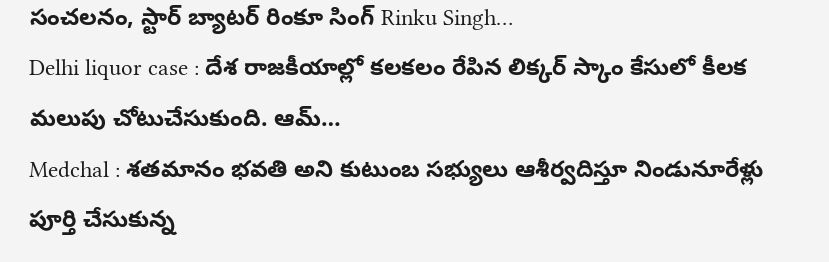సంచలనం, స్టార్ బ్యాటర్ రింకూ సింగ్ Rinku Singh…
Delhi liquor case : దేశ రాజకీయాల్లో కలకలం రేపిన లిక్కర్ స్కాం కేసులో కీలక మలుపు చోటుచేసుకుంది. ఆమ్…
Medchal : శతమానం భవతి అని కుటుంబ సభ్యులు ఆశీర్వదిస్తూ నిండునూరేళ్లు పూర్తి చేసుకున్న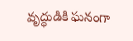వృద్ధుడికి ఘనంగా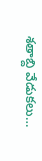శతాబ్ది వేడుకలు…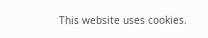This website uses cookies.